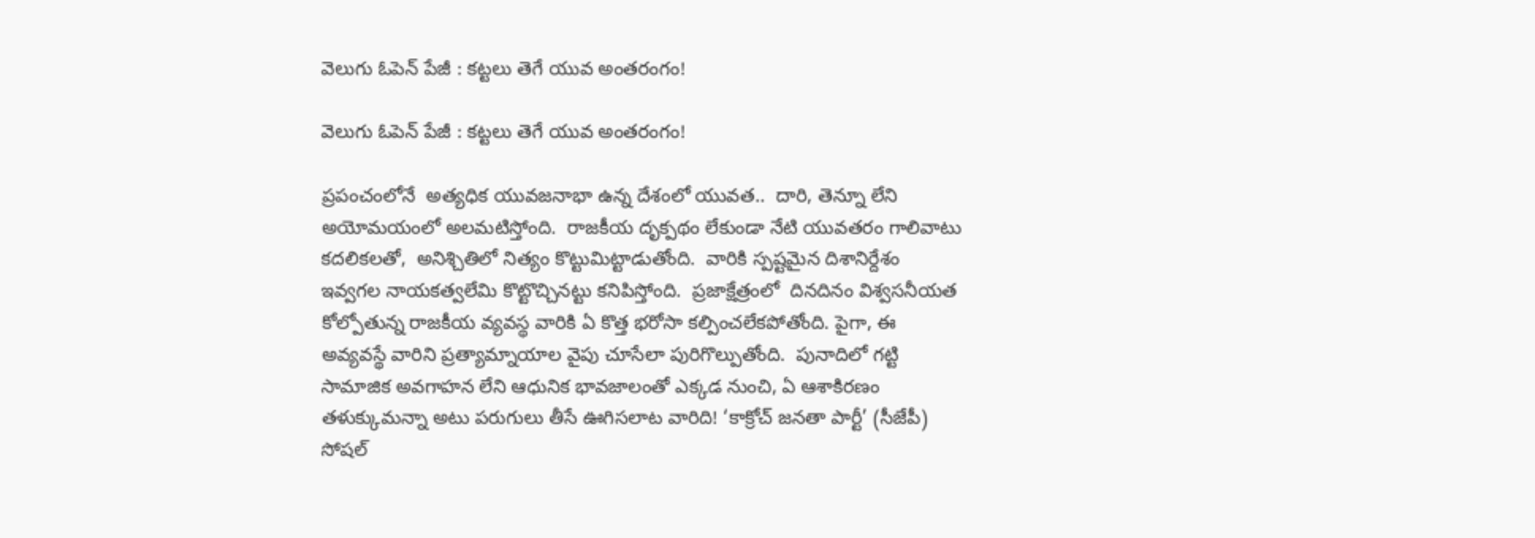వెలుగు ఓపెన్ పేజీ : కట్టలు తెగే యువ అంతరంగం!

వెలుగు ఓపెన్ పేజీ : కట్టలు తెగే యువ అంతరంగం!

ప్రపంచంలోనే  అత్యధిక యువజనాభా ఉన్న దేశంలో యువత..  దారి, తెన్నూ లేని అయోమయంలో అలమటిస్తోంది.  రాజకీయ దృక్పథం లేకుండా నేటి యువతరం గాలివాటు కదలికలతో,  అనిశ్చితిలో నిత్యం కొట్టుమిట్టాడుతోంది.  వారికి స్పష్టమైన దిశానిర్దేశం ఇవ్వగల నాయకత్వలేమి కొట్టొచ్చినట్టు కనిపిస్తోంది.  ప్రజాక్షేత్రంలో  దినదినం విశ్వసనీయత  కోల్పోతున్న రాజకీయ వ్యవస్థ వారికి ఏ కొత్త భరోసా కల్పించలేకపోతోంది. పైగా, ఈ అవ్యవస్థే వారిని ప్రత్యామ్నాయాల వైపు చూసేలా పురిగొల్పుతోంది.  పునాదిలో గట్టి సామాజిక అవగాహన లేని ఆధునిక భావజాలంతో ఎక్కడ నుంచి, ఏ ఆశాకిరణం తళుక్కుమన్నా అటు పరుగులు తీసే ఊగిసలాట వారిది! ‘కాక్రోచ్ జనతా పార్టీ’ (సీజేపీ) సోషల్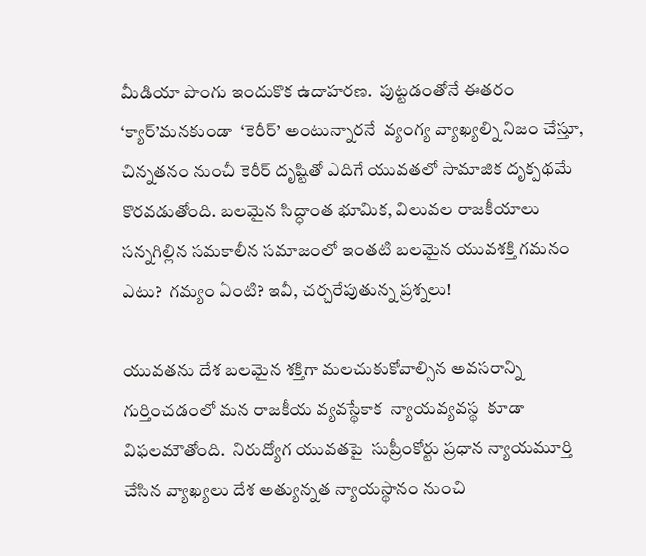మీడియా పొంగు ఇందుకొక ఉదాహరణ.  పుట్టడంతోనే ఈతరం ‘క్యార్’మనకుండా  ‘కెరీర్’ అంటున్నారనే  వ్యంగ్య వ్యాఖ్యల్ని నిజం చేస్తూ, చిన్నతనం నుంచీ కెరీర్ దృష్టితో ఎదిగే యువతలో సామాజిక దృక్పథమే కొరవడుతోంది. బలమైన సిద్ధాంత భూమిక, విలువల రాజకీయాలు సన్నగిల్లిన సమకాలీన సమాజంలో ఇంతటి బలమైన యువశక్తి గమనం ఎటు?  గమ్యం ఏంటి? ఇవీ, చర్చరేపుతున్న ప్రశ్నలు!

యువతను దేశ బలమైన శక్తిగా మలచుకుకోవాల్సిన అవసరాన్ని గుర్తించడంలో మన రాజకీయ వ్యవస్థేకాక  న్యాయవ్యవస్థ  కూడా విఫలమౌతోంది.  నిరుద్యోగ యువతపై  సుప్రీంకోర్టు ప్రధాన న్యాయమూర్తి చేసిన వ్యాఖ్యలు దేశ అత్యున్నత న్యాయస్థానం నుంచి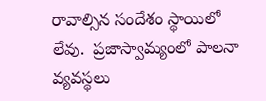రావాల్సిన సందేశం స్థాయిలో లేవు.  ప్రజాస్వామ్యంలో పాలనా వ్యవస్థలు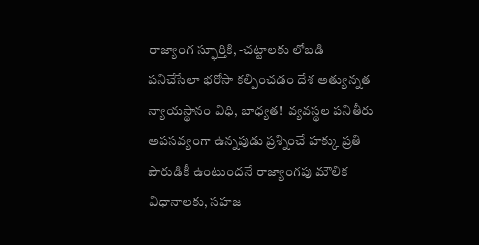రాజ్యాంగ స్ఫూర్తికి, -చట్టాలకు లోబడి పనిచేసేలా భరోసా కల్పించడం దేశ అత్యున్నత న్యాయస్థానం విధి, బాధ్యత!  వ్యవస్థల పనితీరు అపసవ్యంగా ఉన్నపుడు ప్రశ్నించే హక్కు ప్రతి పౌరుడికీ ఉంటుందనే రాజ్యాంగపు మౌలిక  విధానాలకు, సహజ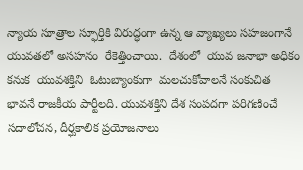న్యాయ సూత్రాల స్ఫూర్తికి విరుద్ధంగా ఉన్న ఆ వ్యాఖ్యలు సహజంగానే యువతలో అసహనం  రేకెత్తించాయి.  దేశంలో  యువ జనాభా అధికం కనుక  యువశక్తిని  ఓటుబ్యాంకుగా  మలచుకోవాలనే సంకుచిత భావనే రాజకీయ పార్టీలది. యువశక్తిని దేశ సంపదగా పరిగణించే సదాలోచన, దీర్ఘకాలిక ప్రయోజనాలు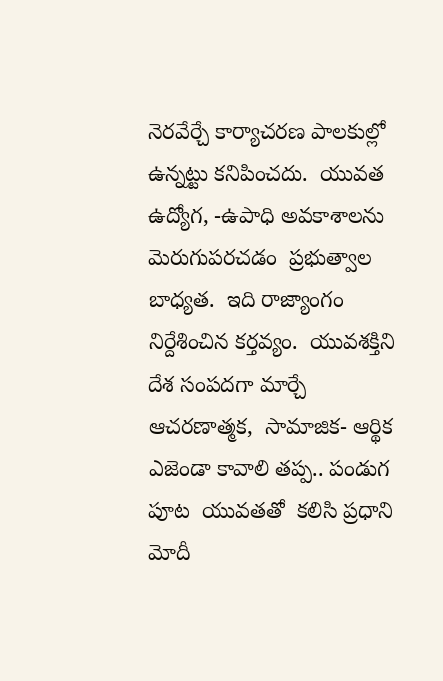నెరవేర్చే కార్యాచరణ పాలకుల్లో ఉన్నట్టు కనిపించదు.  యువత ఉద్యోగ, -ఉపాధి అవకాశాలను మెరుగుపరచడం  ప్రభుత్వాల బాధ్యత.  ఇది రాజ్యాంగం నిర్దేశించిన కర్తవ్యం.  యువశక్తిని దేశ సంపదగా మార్చే ఆచరణాత్మక,  సామాజిక- ఆర్థిక ఎజెండా కావాలి తప్ప.. పండుగ పూట  యువతతో  కలిసి ప్రధాని  మోదీ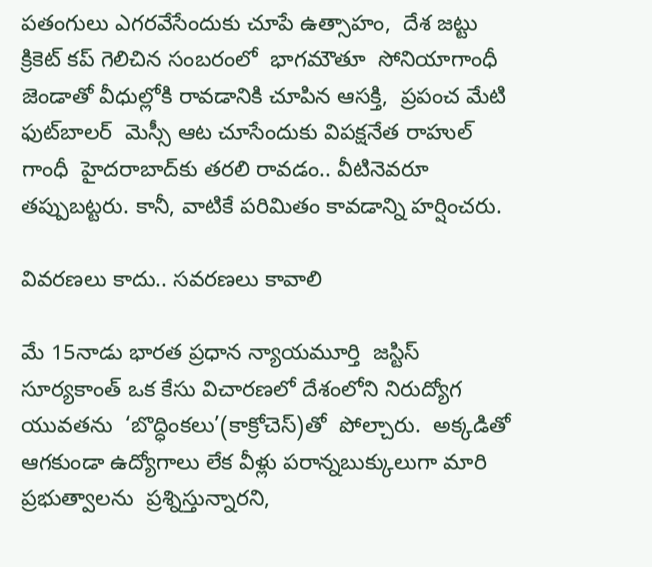పతంగులు ఎగరవేసేందుకు చూపే ఉత్సాహం,  దేశ జట్టు క్రికెట్ కప్ గెలిచిన సంబరంలో  భాగమౌతూ  సోనియాగాంధీ  జెండాతో వీధుల్లోకి రావడానికి చూపిన ఆసక్తి,  ప్రపంచ మేటి ఫుట్‌‌‌‌‌‌‌‌బాలర్  మెస్సీ ఆట చూసేందుకు విపక్షనేత రాహుల్ గాంధీ  హైదరాబాద్‌‌‌‌‌‌‌‌కు తరలి రావడం.. వీటినెవరూ తప్పుబట్టరు. కానీ, వాటికే పరిమితం కావడాన్ని హర్షించరు.

వివరణలు కాదు.. సవరణలు కావాలి

మే 15నాడు భారత ప్రధాన న్యాయమూర్తి  జస్టిస్ సూర్యకాంత్ ఒక కేసు విచారణలో దేశంలోని నిరుద్యోగ యువతను  ‘బొద్ధింకలు’(కాక్రోచెస్)తో  పోల్చారు.  అక్కడితో  ఆగకుండా ఉద్యోగాలు లేక వీళ్లు పరాన్నబుక్కులుగా మారి ప్రభుత్వాలను  ప్రశ్నిస్తున్నారని,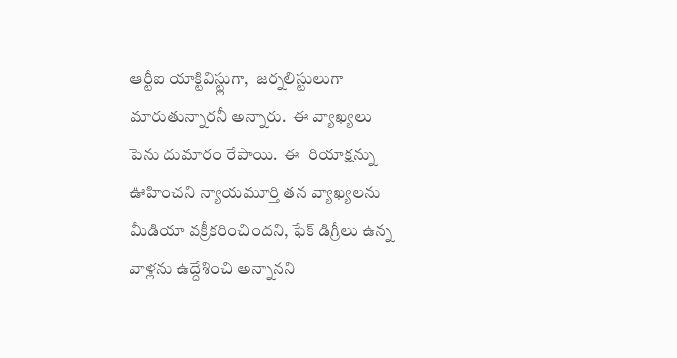ఆర్టీఐ యాక్టివిస్ట్లుగా,  జర్నలిస్టులుగా మారుతున్నారనీ అన్నారు.  ఈ వ్యాఖ్యలు పెను దుమారం రేపాయి.  ఈ  రియాక్షన్ను ఊహించని న్యాయమూర్తి తన వ్యాఖ్యలను మీడియా వక్రీకరించిందని, ఫేక్ డిగ్రీలు ఉన్న వాళ్లను ఉద్దేశించి అన్నానని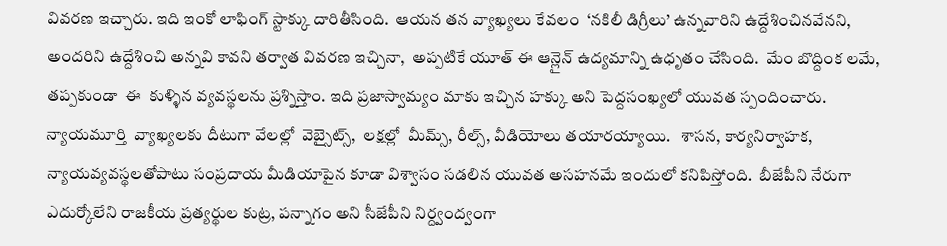వివరణ ఇచ్చారు. ఇది ఇంకో లాఫింగ్ స్టాక్కు దారితీసింది.  ఆయన తన వ్యాఖ్యలు కేవలం  ‘నకిలీ డిగ్రీలు’ ఉన్నవారిని ఉద్దేశించినవేనని, అందరిని ఉద్దేశించి అన్నవి కావని తర్వాత వివరణ ఇచ్చినా,  అప్పటికే యూత్ ఈ ఆన్లైన్ ఉద్యమాన్ని ఉధృతం చేసింది.  మేం బొద్దింక లమే, తప్పకుండా  ఈ  కుళ్ళిన వ్యవస్థలను ప్రశ్నిస్తాం. ఇది ప్రజాస్వామ్యం మాకు ఇచ్చిన హక్కు అని పెద్దసంఖ్యలో యువత స్పందించారు. న్యాయమూర్తి  వ్యాఖ్యలకు దీటుగా వేలల్లో  వెబ్సైట్స్,  లక్షల్లో  మీమ్స్, రీల్స్, వీడియోలు తయారయ్యాయి.   శాసన, కార్యనిర్వాహక,  న్యాయవ్యవస్థలతోపాటు సంప్రదాయ మీడియాపైన కూడా విశ్వాసం సడలిన యువత అసహనమే ఇందులో కనిపిస్తోంది.  బీజేపీని నేరుగా ఎదుర్కోలేని రాజకీయ ప్రత్యర్థుల కుట్ర, పన్నాగం అని సీజేపీని నిర్ద్వంద్వంగా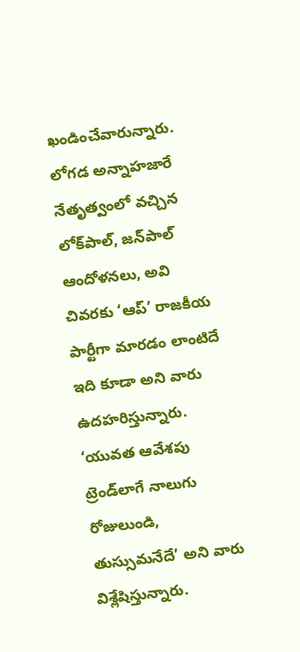ఖండించేవారున్నారు. లోగడ అన్నాహజారే నేతృత్వంలో వచ్చిన లోక్‌‌‌‌‌‌‌‌పాల్, జన్‌‌‌‌‌‌‌‌పాల్ ఆందోళనలు, అవి చివరకు ‘ఆప్‌‌‌‌‌‌‌‌’ రాజకీయ పార్టీగా మారడం లాంటిదే ఇది కూడా అని వారు ఉదహరిస్తున్నారు. ‘యువత ఆవేశపు ట్రెండ్‌‌‌‌‌‌‌‌లాగే నాలుగు రోజులుండి, తుస్సుమనేదే’ అని వారు విశ్లేషిస్తున్నారు.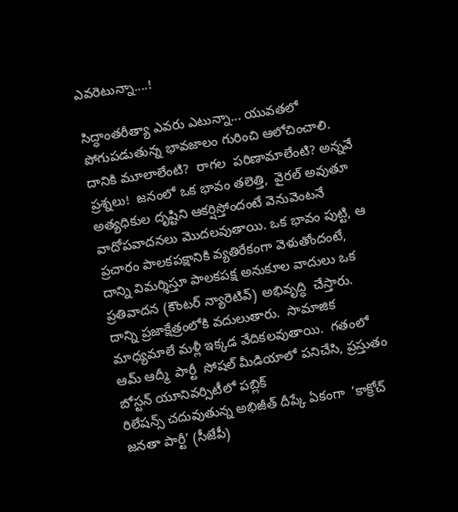ఎవరెటున్నా....!

సిద్ధాంతరీత్యా ఎవరు ఎటున్నా... యువతలో  పోగుపడుతున్న భావజాలం గురించి ఆలోచించాలి.  దానికి మూలాలేంటి?  రాగల  పరిణామాలేంటి? అన్నవే
ప్రశ్నలు!  జనంలో ఒక భావం తలెత్తి,  వైరల్ అవుతూ అత్యధికుల దృష్టిని ఆకర్షిస్తోందంటే వెనువెంటనే వాదోపవాదనలు మొదలవుతాయి. ఒక భావం పుట్టి, ఆ ప్రచారం పాలకపక్షానికి వ్యతిరేకంగా వెళుతోందంటే, దాన్ని విమర్శిస్తూ పాలకపక్ష అనుకూల వాదులు ఒక ప్రతివాదన (కౌంటర్ న్యారెటివ్) అభివృద్ధి  చేస్తారు.  దాన్ని ప్రజాక్షేత్రంలోకి వదులుతారు.  సామాజిక మాధ్యమాలే మళ్లీ ఇక్కడ వేదికలవుతాయి.  గతంలో  ఆమ్ ఆద్మీ  పార్టీ  సోషల్ మీడియాలో పనిచేసి, ప్రస్తుతం  బోస్టన్ యూనివర్సిటీలో పబ్లిక్
రిలేషన్స్ చదువుతున్న అభిజీత్ దీప్కే ఏకంగా  ‘కాక్రోచ్ జనతా పార్టీ’ (సీజేపీ)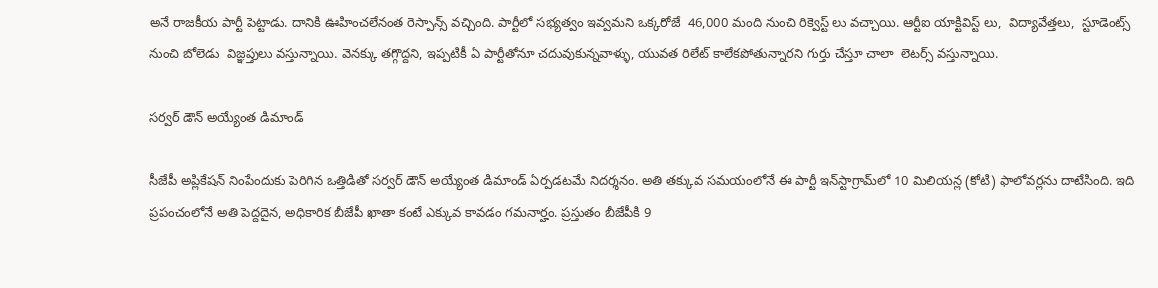అనే రాజకీయ పార్టీ పెట్టాడు. దానికి ఊహించలేనంత రెస్పాన్స్ వచ్చింది. పార్టీలో సభ్యత్వం ఇవ్వమని ఒక్కరోజే  46,000 మంది నుంచి రిక్వెస్ట్ లు వచ్చాయి. ఆర్టీఐ యాక్టివిస్ట్ లు,  విద్యావేత్తలు,  స్టూడెంట్స్ నుంచి బోలెడు  విజ్ఞప్తులు వస్తున్నాయి. వెనక్కు తగ్గొద్దని, ఇప్పటికీ ఏ పార్టీతోనూ చదువుకున్నవాళ్ళు, యువత రిలేట్ కాలేకపోతున్నారని గుర్తు చేస్తూ చాలా  లెటర్స్ వస్తున్నాయి.

సర్వర్ డౌన్ అయ్యేంత డిమాండ్

సీజేపీ అప్లికేషన్ నింపేందుకు పెరిగిన ఒత్తిడితో సర్వర్ డౌన్ అయ్యేంత డిమాండ్ ఏర్పడటమే నిదర్శనం. అతి తక్కువ సమయంలోనే ఈ పార్టీ ఇన్‌‌‌‌‌‌‌‌స్టాగ్రామ్‌‌‌‌‌‌‌‌లో 10 మిలియన్ల (కోటి) ఫాలోవర్లను దాటేసింది. ఇది ప్రపంచంలోనే అతి పెద్దదైన, అధికారిక బీజేపీ ఖాతా కంటే ఎక్కువ కావడం గమనార్హం. ప్రస్తుతం బీజేపీకి 9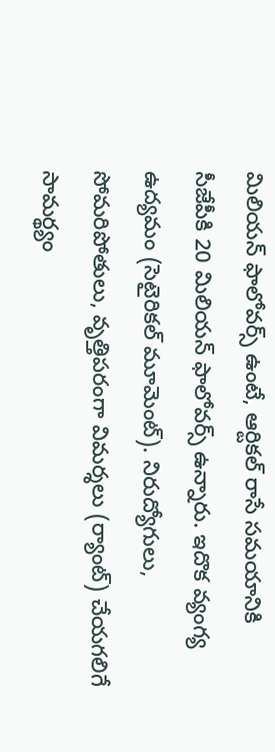మిలియన్ ఫాలోవర్స్ ఉంటే, ఆర్టికల్ రాసే సమయానికి సీజేపీకి 20 మిలియన్ ఫాలోవర్స్ ఉన్నారు. ఇదొక వ్యంగ్య ఉద్యమం (సెటైరికల్ మూమెంట్). నిరుద్యోగులు, సోమరిపోతులు, వృత్తిపరంగా విమర్శలు (ర్యాంట్) చేయగలిగే సామర్థ్యం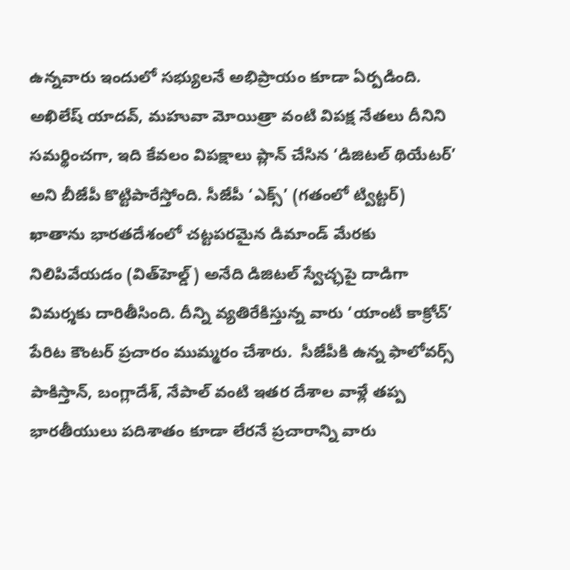ఉన్నవారు ఇందులో సభ్యులనే అభిప్రాయం కూడా ఏర్పడింది. అఖిలేష్ యాదవ్, మహువా మోయిత్రా వంటి విపక్ష నేతలు దీనిని సమర్థించగా, ఇది కేవలం విపక్షాలు ప్లాన్ చేసిన ‘డిజిటల్ థియేటర్’ అని బీజేపీ కొట్టిపారేస్తోంది. సీజేపీ ‘ఎక్స్‌‌‌‌‌‌‌‌’ (గతంలో ట్విట్టర్) ఖాతాను భారతదేశంలో చట్టపరమైన డిమాండ్ మేరకు నిలిపివేయడం (విత్‌‌‌‌‌‌‌‌హెల్డ్) అనేది డిజిటల్ స్వేచ్ఛపై దాడిగా విమర్శకు దారితీసింది. దీన్ని వ్యతిరేకిస్తున్న వారు ‘యాంటీ కాక్రోచ్’ పేరిట కౌంటర్ ప్రచారం ముమ్మరం చేశారు.  సీజేపీకి ఉన్న ఫాలోవర్స్ పాకిస్తాన్, బంగ్లాదేశ్, నేపాల్ వంటి ఇతర దేశాల వాళ్లే తప్ప భారతీయులు పదిశాతం కూడా లేరనే ప్రచారాన్ని వారు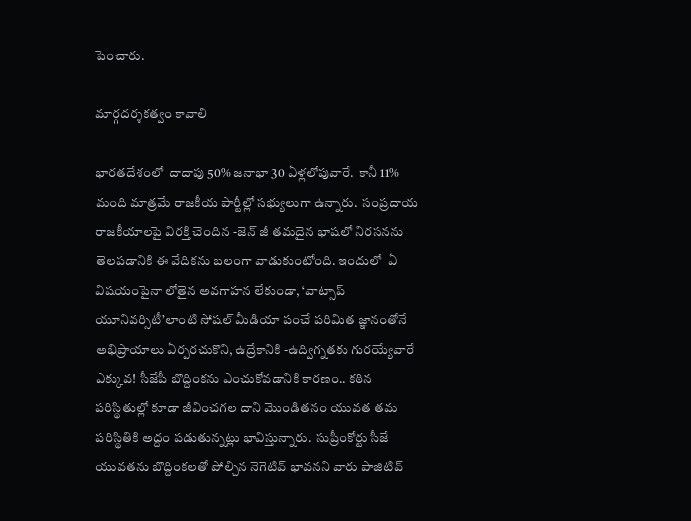పెంచారు.

మార్గదర్శకత్వం కావాలి

భారతదేశంలో  దాదాపు 50% జనాభా 30 ఏళ్లలోపువారే.  కానీ 11% మంది మాత్రమే రాజకీయ పార్టీల్లో సభ్యులుగా ఉన్నారు.  సంప్రదాయ రాజకీయాలపై విరక్తి చెందిన -జెన్ జీ తమదైన భాషలో నిరసనను తెలపడానికి ఈ వేదికను బలంగా వాడుకుంటోంది. ఇందులో  ఏ విషయంపైనా లోతైన అవగాహన లేకుండా, ‘వాట్సాప్ యూనివర్సిటీ’లాంటి సోషల్ మీడియా పంచే పరిమిత జ్ఞానంతోనే అభిప్రాయాలు ఏర్పరచుకొని, ఉద్రేకానికి -ఉద్విగ్నతకు గురయ్యేవారే ఎక్కువ! సీజేపీ బొద్దింకను ఎంచుకోవడానికి కారణం.. కఠిన పరిస్థితుల్లో కూడా జీవించగల దాని మొండితనం యువత తమ పరిస్థితికి అద్దం పడుతున్నట్లు భావిస్తున్నారు.  సుప్రీంకోర్టు సీజే యువతను బొద్దింకలతో పోల్చిన నెగెటివ్ భావనని వారు పాజిటివ్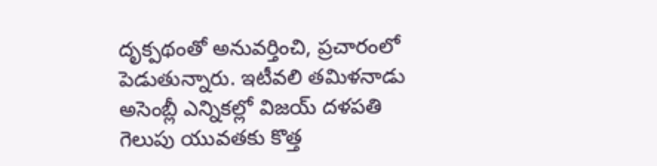దృక్పథంతో అనువర్తించి, ప్రచారంలో పెడుతున్నారు. ఇటీవలి తమిళనాడు అసెంబ్లీ ఎన్నికల్లో విజయ్ దళపతి గెలుపు యువతకు కొత్త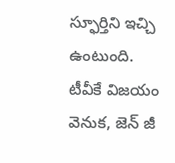స్ఫూర్తిని ఇచ్చి ఉంటుంది. టీవీకే విజయం వెనుక, జెన్ జీ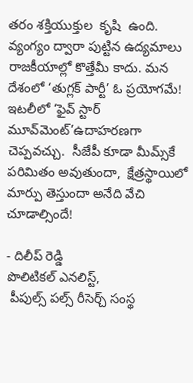తరం శక్తియుక్తుల  కృషి  ఉంది.  వ్యంగ్యం ద్వారా పుట్టిన ఉద్యమాలు రాజకీయాల్లో కొత్తేమీ కాదు. మన దేశంలో ‘తుగ్లక్ పార్టీ’ ఓ ప్రయోగమే!  ఇటలీలో ‘ఫైవ్ స్టార్ మూవ్‌‌‌‌‌‌‌‌మెంట్‌‌‌‌‌‌‌‌’ఉదాహరణగా చెప్పవచ్చు.  సీజేపీ కూడా మీమ్స్‌‌‌‌‌‌‌‌కే పరిమితం అవుతుందా,  క్షేత్రస్థాయిలో మార్పు తెస్తుందా అనేది వేచి చూడాల్సిందే!

- దిలీప్ రెడ్డి
పొలిటికల్ ఎనలిస్ట్,
 పీపుల్స్ పల్స్ రీసెర్చ్ సంస్థ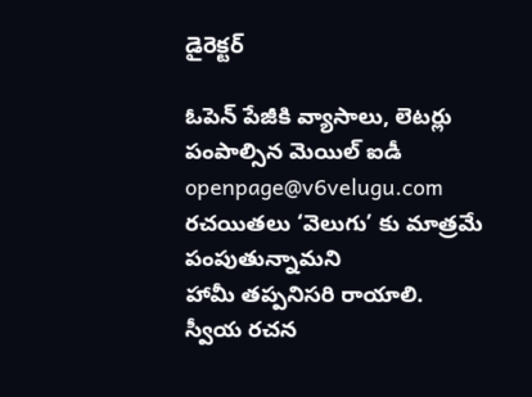డైరెక్టర్

ఓపెన్ పేజీకి వ్యాసాలు, లెటర్లు పంపాల్సిన మెయిల్ ఐడీ
openpage@v6velugu.com
రచయితలు ‘వెలుగు’ కు మాత్రమే పంపుతున్నామని
హామీ తప్పనిసరి రాయాలి.
స్వీయ రచన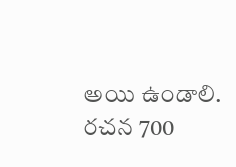అయి ఉండాలి.
రచన 700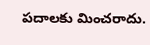పదాలకు మించరాదు.